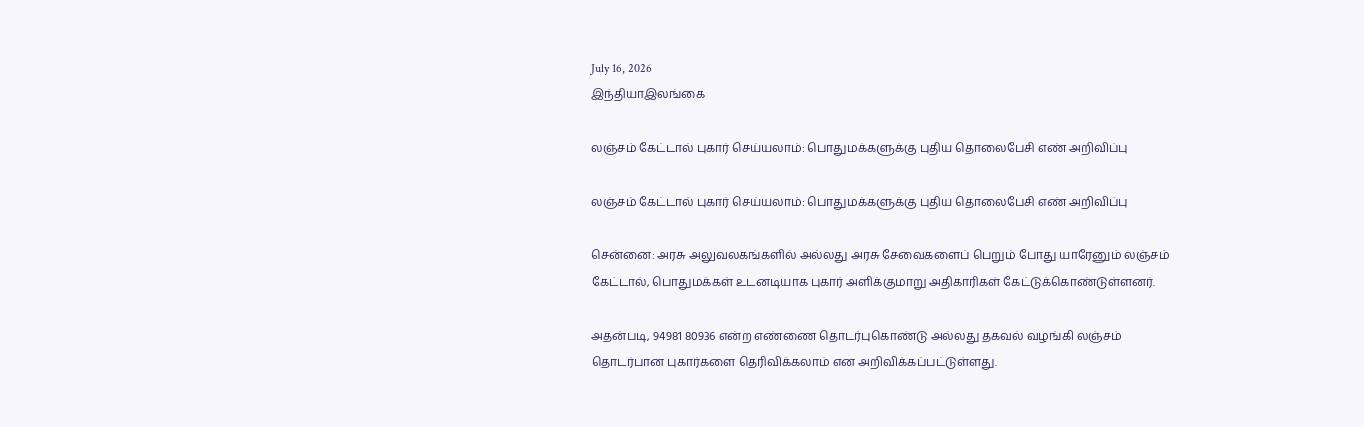July 16, 2026
இந்தியாஇலங்கை

லஞ்சம் கேட்டால் புகார் செய்யலாம்: பொதுமக்களுக்கு புதிய தொலைபேசி எண் அறிவிப்பு

லஞ்சம் கேட்டால் புகார் செய்யலாம்: பொதுமக்களுக்கு புதிய தொலைபேசி எண் அறிவிப்பு

சென்னை: அரசு அலுவலகங்களில் அல்லது அரசு சேவைகளைப் பெறும் போது யாரேனும் லஞ்சம் கேட்டால், பொதுமக்கள் உடனடியாக புகார் அளிக்குமாறு அதிகாரிகள் கேட்டுக்கொண்டுள்ளனர்.

அதன்படி, 94981 80936 என்ற எண்ணை தொடர்புகொண்டு அல்லது தகவல் வழங்கி லஞ்சம் தொடர்பான புகார்களை தெரிவிக்கலாம் என அறிவிக்கப்பட்டுள்ளது.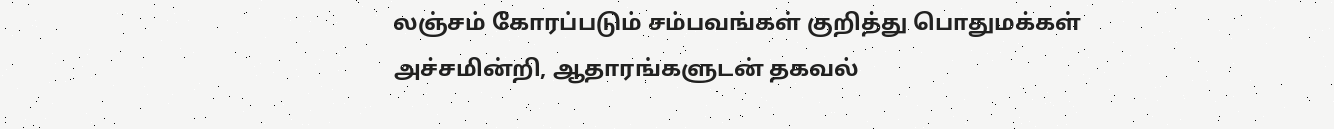லஞ்சம் கோரப்படும் சம்பவங்கள் குறித்து பொதுமக்கள் அச்சமின்றி, ஆதாரங்களுடன் தகவல்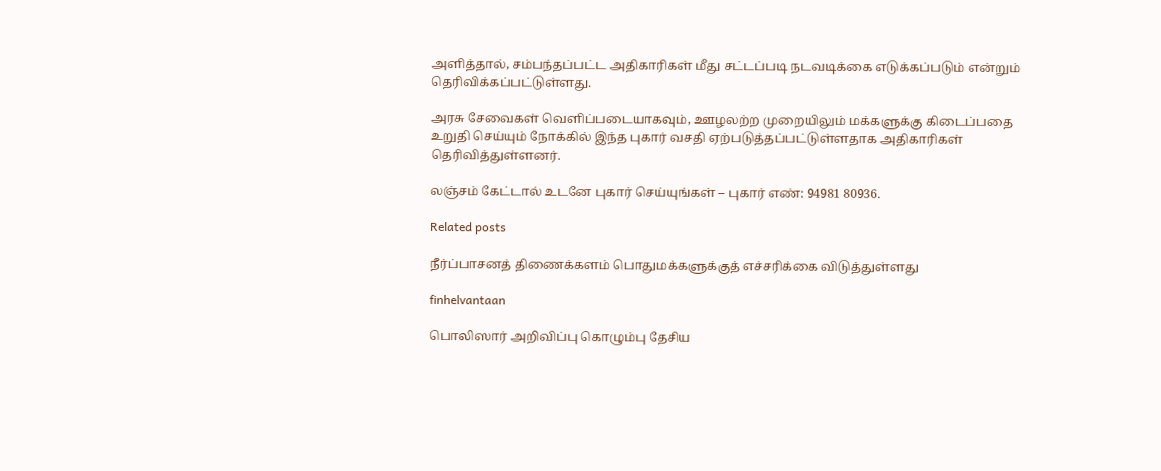அளித்தால், சம்பந்தப்பட்ட அதிகாரிகள் மீது சட்டப்படி நடவடிக்கை எடுக்கப்படும் என்றும் தெரிவிக்கப்பட்டுள்ளது.

அரசு சேவைகள் வெளிப்படையாகவும், ஊழலற்ற முறையிலும் மக்களுக்கு கிடைப்பதை உறுதி செய்யும் நோக்கில் இந்த புகார் வசதி ஏற்படுத்தப்பட்டுள்ளதாக அதிகாரிகள் தெரிவித்துள்ளனர்.

லஞ்சம் கேட்டால் உடனே புகார் செய்யுங்கள் – புகார் எண்: 94981 80936.

Related posts

நீர்ப்பாசனத் திணைக்களம் பொதுமக்களுக்குத் எச்சரிக்கை விடுத்துள்ளது

finhelvantaan

பொலிஸார் அறிவிப்பு கொழும்பு தேசிய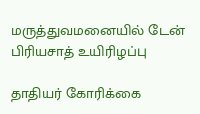மருத்துவமனையில் டேன் பிரியசாத் உயிரிழப்பு

தாதியர் கோரிக்கை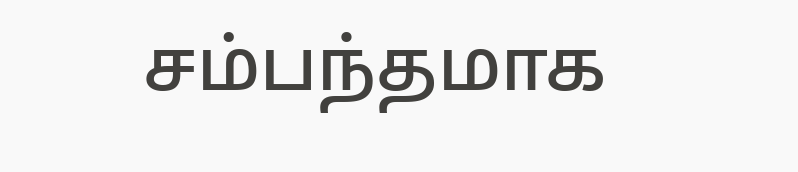சம்பந்தமாக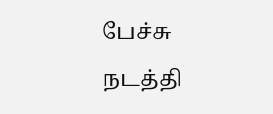பேச்சு நடத்தி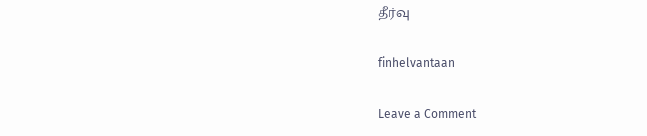தீர்வு

finhelvantaan

Leave a Comment